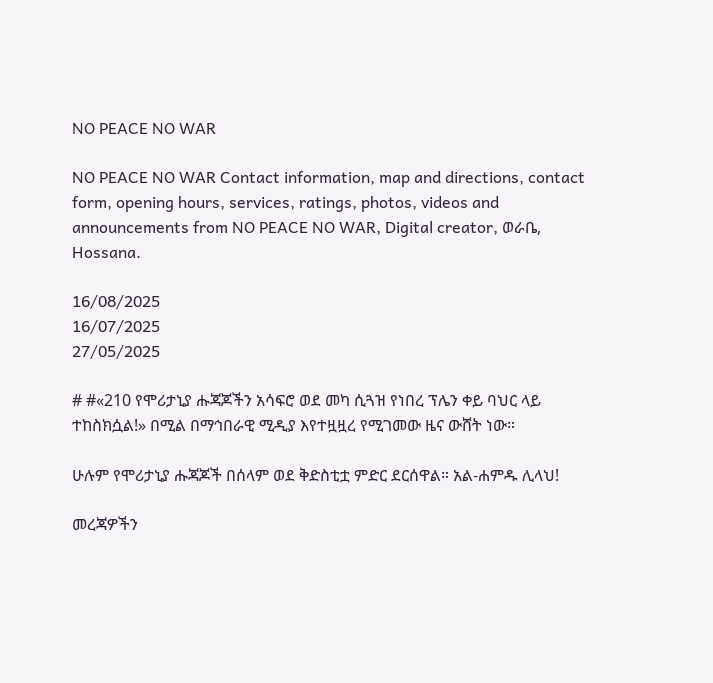NO PEACE NO WAR

NO PEACE NO WAR Contact information, map and directions, contact form, opening hours, services, ratings, photos, videos and announcements from NO PEACE NO WAR, Digital creator, ወራቤ, Hossana.

16/08/2025
16/07/2025
27/05/2025

# #«210 የሞሪታኒያ ሑጃጆችን አሳፍሮ ወደ መካ ሲጓዝ የነበረ ፕሌን ቀይ ባህር ላይ ተከስክሷል!» በሚል በማኅበራዊ ሚዲያ እየተዟዟረ የሚገመው ዜና ውሸት ነው።

ሁሉም የሞሪታኒያ ሑጃጆች በሰላም ወደ ቅድስቲቷ ምድር ደርሰዋል። አል-ሐምዱ ሊላህ!

መረጃዎችን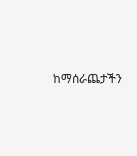ከማሰራጨታችን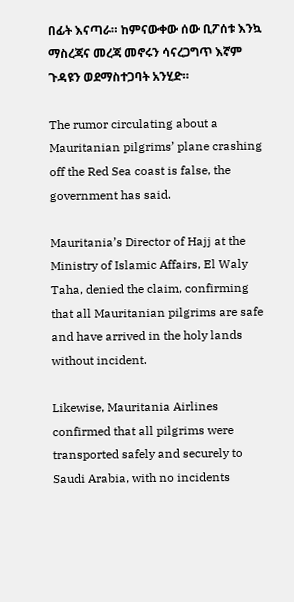በፊት እናጣራ። ከምናውቀው ሰው ቢፖሰቱ እንኳ ማስረጃና መረጃ መኖሩን ሳናረጋግጥ እኛም ጉዳዩን ወደማስተጋባት አንሂድ።

The rumor circulating about a Mauritanian pilgrims’ plane crashing off the Red Sea coast is false, the government has said.

Mauritania’s Director of Hajj at the Ministry of Islamic Affairs, El Waly Taha, denied the claim, confirming that all Mauritanian pilgrims are safe and have arrived in the holy lands without incident.

Likewise, Mauritania Airlines confirmed that all pilgrims were transported safely and securely to Saudi Arabia, with no incidents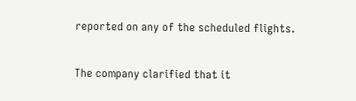reported on any of the scheduled flights.

The company clarified that it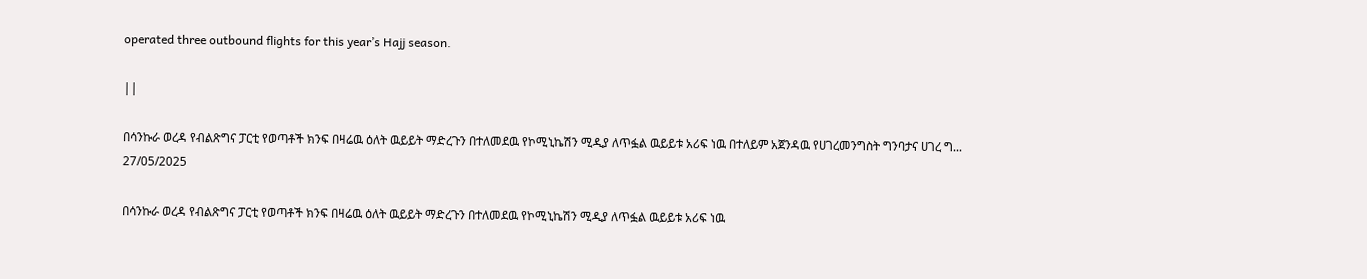operated three outbound flights for this year’s Hajj season.

||

በሳንኩራ ወረዳ የብልጽግና ፓርቲ የወጣቶች ክንፍ በዛሬዉ ዕለት ዉይይት ማድረጉን በተለመደዉ የኮሚኒኬሽን ሚዲያ ለጥፏል ዉይይቱ አሪፍ ነዉ በተለይም አጀንዳዉ የሀገረመንግስት ግንባታና ሀገረ ግ...
27/05/2025

በሳንኩራ ወረዳ የብልጽግና ፓርቲ የወጣቶች ክንፍ በዛሬዉ ዕለት ዉይይት ማድረጉን በተለመደዉ የኮሚኒኬሽን ሚዲያ ለጥፏል ዉይይቱ አሪፍ ነዉ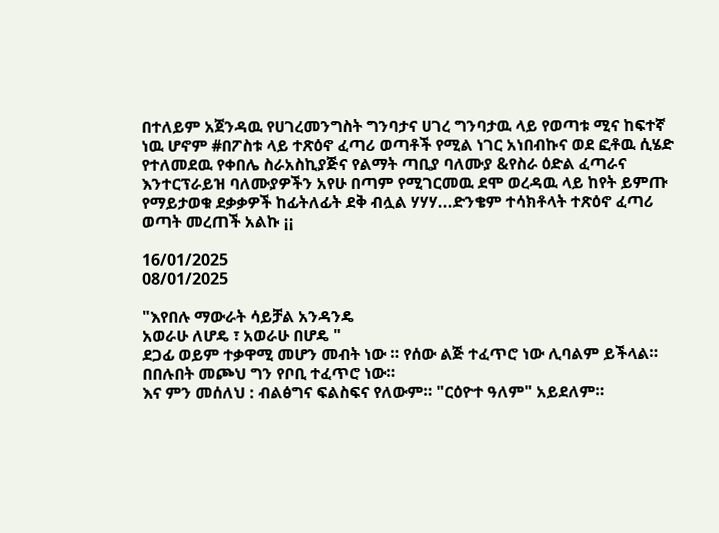በተለይም አጀንዳዉ የሀገረመንግስት ግንባታና ሀገረ ግንባታዉ ላይ የወጣቱ ሚና ከፍተኛ ነዉ ሆኖም #በፖስቱ ላይ ተጽዕኖ ፈጣሪ ወጣቶች የሚል ነገር አነበብኩና ወደ ፎቶዉ ሲሄድ የተለመደዉ የቀበሌ ስራአስኪያጅና የልማት ጣቢያ ባለሙያ &የስራ ዕድል ፈጣራና እንተርፕራይዝ ባለሙያዎችን አየሁ በጣም የሚገርመዉ ደሞ ወረዳዉ ላይ ከየት ይምጡ የማይታወቁ ደቃቃዎች ከፊትለፊት ደቅ ብሏል ሃሃሃ...ድንቄም ተሳክቶላት ተጽዕኖ ፈጣሪ ወጣት መረጠች አልኩ ¡¡

16/01/2025
08/01/2025

"እየበሉ ማውራት ሳይቻል አንዳንዴ
አወራሁ ለሆዴ ፣ አወራሁ በሆዴ "
ደጋፊ ወይም ተቃዋሚ መሆን መብት ነው ። የሰው ልጅ ተፈጥሮ ነው ሊባልም ይችላል። በበሉበት መጮህ ግን የቦቢ ተፈጥሮ ነው።
እና ምን መሰለህ : ብልፅግና ፍልስፍና የለውም። "ርዕዮተ ዓለም" አይደለም።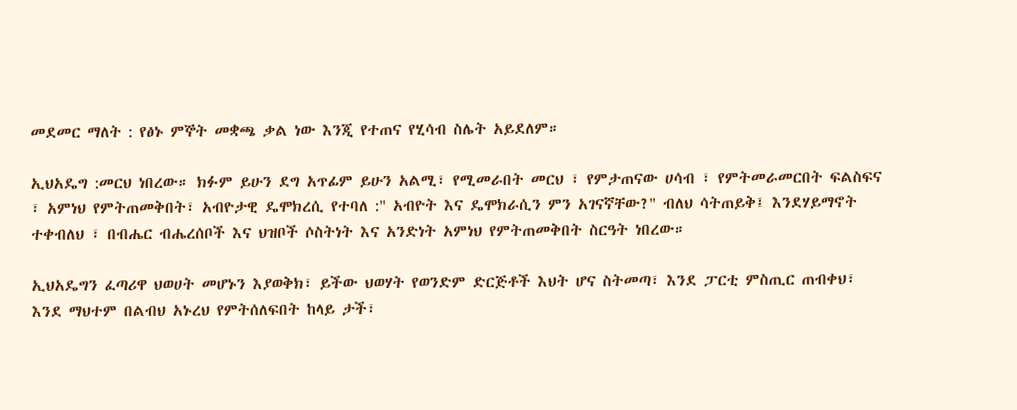መደመር ማለት : የፅኑ ምኞት መቋጫ ቃል ነው እንጂ የተጠና የሂሳብ ስሌት አይደለም።

ኢህአዴግ :መርህ ነበረው። ክፉም ይሁን ደግ አጥፊም ይሁን አልሚ፣ የሚመራበት መርህ ፣ የምታጠናው ሀሳብ ፣ የምትመራመርበት ፍልስፍና ፣ አምነህ የምትጠመቅበት፣ አብዮታዊ ዴሞክረሲ የተባለ :" አብዮት እና ዴሞክራሲን ምን አገናኛቸው?" ብለህ ሳትጠይቅ፤ እንደሃይማኖት ተቀብለህ ፣ በብሔር ብሔረሰቦች እና ህዝቦች ሶስትነት እና አንድነት አምነህ የምትጠመቅበት ስርዓት ነበረው።

ኢህአዴግን ፈጣሪዋ ህወሀት መሆኑን እያወቅክ፣ ይችው ህወሃት የወንድም ድርጅቶች እህት ሆና ስትመጣ፣ እንደ ፓርቲ ምስጢር ጠብቀህ፣ እንደ ማህተም በልብህ አኑረህ የምትሰለፍበት ከላይ ታች፣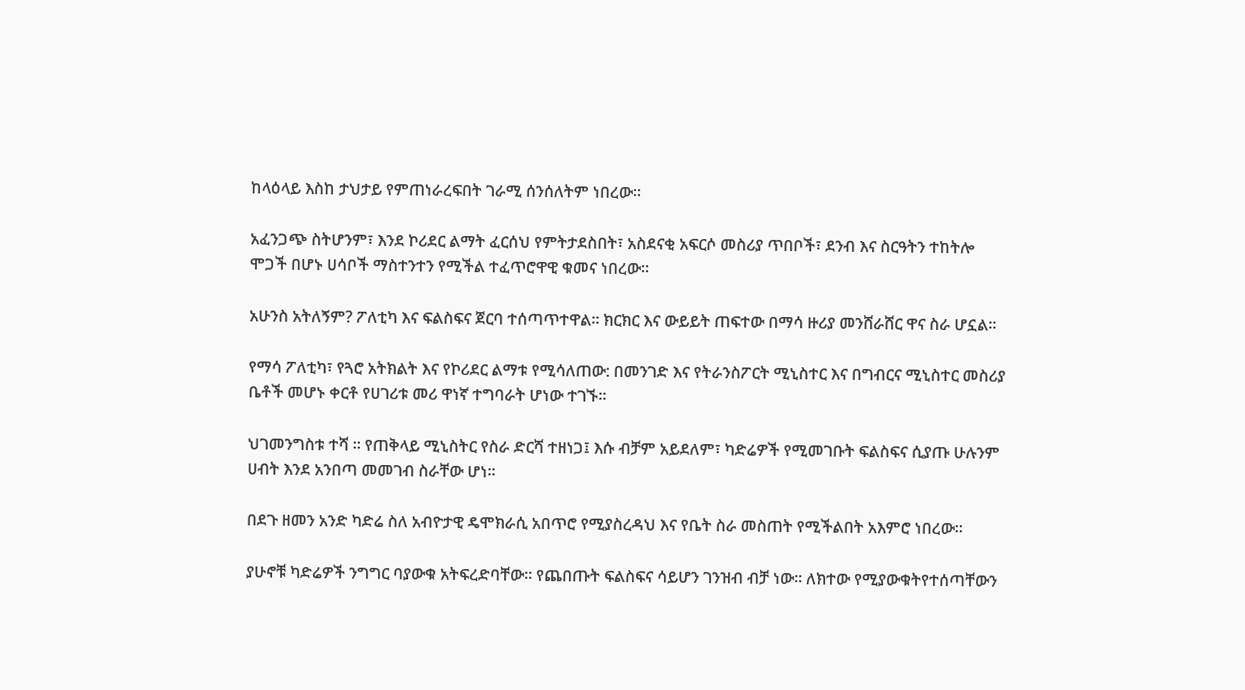ከላዕላይ እስከ ታህታይ የምጠነራረፍበት ገራሚ ሰንሰለትም ነበረው።

አፈንጋጭ ስትሆንም፣ እንደ ኮሪደር ልማት ፈርሰህ የምትታደስበት፣ አስደናቂ አፍርሶ መስሪያ ጥበቦች፣ ደንብ እና ስርዓትን ተከትሎ ሞጋች በሆኑ ሀሳቦች ማስተንተን የሚችል ተፈጥሮዋዊ ቁመና ነበረው።

አሁንስ አትለኝም? ፖለቲካ እና ፍልስፍና ጀርባ ተሰጣጥተዋል። ክርክር እና ውይይት ጠፍተው በማሳ ዙሪያ መንሸራሸር ዋና ስራ ሆኗል።

የማሳ ፖለቲካ፣ የጓሮ አትክልት እና የኮሪደር ልማቱ የሚሳለጠው: በመንገድ እና የትራንስፖርት ሚኒስተር እና በግብርና ሚኒስተር መስሪያ ቤቶች መሆኑ ቀርቶ የሀገሪቱ መሪ ዋነኛ ተግባራት ሆነው ተገኙ።

ህገመንግስቱ ተሻ ። የጠቅላይ ሚኒስትር የስራ ድርሻ ተዘነጋ፤ እሱ ብቻም አይደለም፣ ካድሬዎች የሚመገቡት ፍልስፍና ሲያጡ ሁሉንም ሀብት እንደ አንበጣ መመገብ ስራቸው ሆነ።

በደጉ ዘመን አንድ ካድሬ ስለ አብዮታዊ ዴሞክራሲ አበጥሮ የሚያስረዳህ እና የቤት ስራ መስጠት የሚችልበት አእምሮ ነበረው።

ያሁኖቹ ካድሬዎች ንግግር ባያውቁ አትፍረድባቸው። የጨበጡት ፍልስፍና ሳይሆን ገንዝብ ብቻ ነው። ለክተው የሚያውቁትየተሰጣቸውን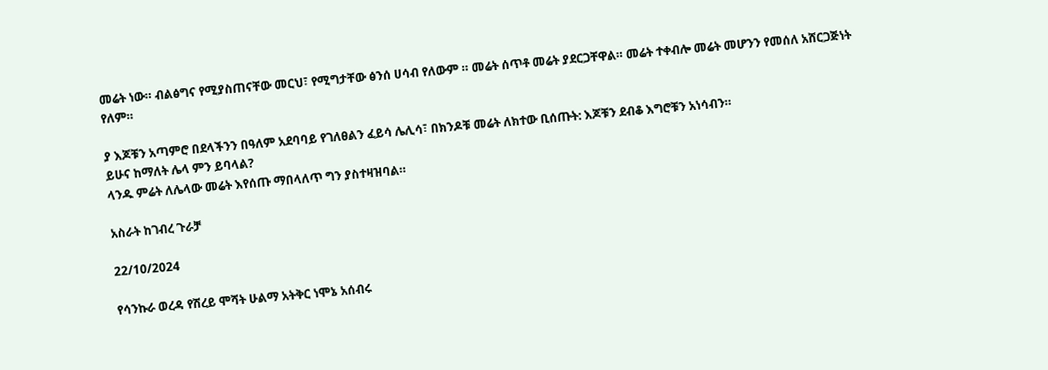መሬት ነው። ብልፅግና የሚያስጠናቸው መርህ፣ የሚግታቸው ፅንሰ ሀሳብ የለውም ። መሬት ሰጥቶ መሬት ያደርጋቸዋል። መሬት ተቀብሎ መሬት መሆንን የመሰለ አሸርጋጅነት የለም።

ያ እጆቹን አጣምሮ በደላችንን በዓለም አደባባይ የገለፀልን ፈይሳ ሌሊሳ፣ በክንዶቹ መሬት ለክተው ቢሰጡት: እጆቹን ደብቆ እግሮቹን አነሳብን።
ይሁና ከማለት ሌላ ምን ይባላል?
ላንዱ ምሬት ለሌላው መሬት እየሰጡ ማበላለጥ ግን ያስተዛዝባል።

አስራት ከገብረ ጉራቻ

22/10/2024

የሳንኩራ ወረዳ የሽረይ ሞሻት ሁልማ አትቅር ነሞኔ አሰብሩ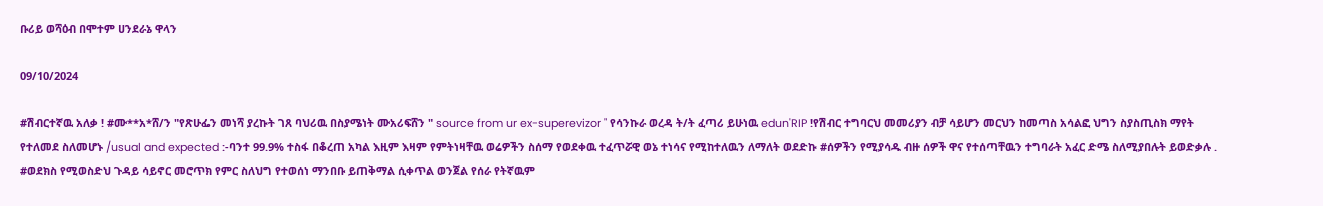ቡሪይ ወሻዕብ በሞተም ሀንደራኔ ዋላን

09/10/2024

#ሽብርተኛዉ አለቃ ! #ሙ**አ*ሸ/ን "የጽሁፌን መነሻ ያረኩት ገጸ ባህሪዉ በስያሜነት ሙአሪፍሸን " source from ur ex-superevizor " የሳንኩራ ወረዳ ት/ት ፈጣሪ ይሁነዉ edun'RIP !የሽብር ተግባርህ መመሪያን ብቻ ሳይሆን መርህን ከመጣስ አሳልፎ ህግን ስያስጢስክ ማየት የተለመደ ስለመሆኑ /usual and expected :-ባንተ 99.9% ተስፋ በቆረጠ አካል እዚም እዛም የምትነዛቸዉ ወሬዎችን ስሰማ የወደቀዉ ተፈጥሯዊ ወኔ ተነሳና የሚከተለዉን ለማለት ወደድኩ #ሰዎችን የሚያሳዱ ብዙ ሰዎች ዋና የተሰጣቸዉን ተግባራት አፈር ድሜ ስለሚያበሉት ይወድቃሉ .
#ወደክስ የሚወስድህ ጉዳይ ሳይኖር መሮጥክ የምር ስለህግ የተወሰነ ማንበቡ ይጠቅማል ሲቀጥል ወንጀል የሰራ የትኛዉም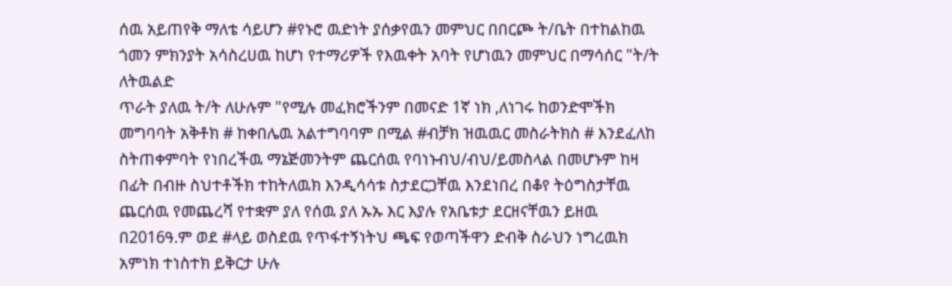ሰዉ አይጠየቅ ማለቴ ሳይሆን #የኑሮ ዉድነት ያሰቃየዉን መምህር በበርጮ ት/ቤት በተከልከዉ ጎመን ምክንያት አሳስረሀዉ ከሆነ የተማሪዎች የእዉቀት አባት የሆነዉን መምህር በማሳሰር "ት/ት ለትዉልድ
ጥራት ያለዉ ት/ት ለሁሉም "የሚሉ መፈክሮችንም በመናድ 1ኛ ነክ ,ለነገሩ ከወንድሞችክ መግባባት አቅቶክ # ከቀበሌዉ አልተግባባም በሚል #ብቻክ ዝዉዉር መስራትክስ # እንደፈለከ ስትጠቀምባት የነበረችዉ ማኔጅመንትም ጨርሰዉ የባነኑብህ/ብህ/ይመስላል በመሆኑም ከዛ በፊት በብዙ ስህተቶችክ ተከትለዉክ እንዲሳሳቱ ስታደርጋቸዉ እንደነበረ በቆየ ትዕግስታቸዉ ጨርሰዉ የመጨረሻ የተቋም ያለ የሰዉ ያለ ኡኡ እር እያሉ የአቤቱታ ደርዘናቸዉን ይዘዉ በ2016ዓ.ም ወደ #ላይ ወስደዉ የጥፋተኝነትህ ጫፍ የወጣችዋን ድብቅ ስራህን ነግረዉክ አምነክ ተነስተክ ይቅርታ ሁሉ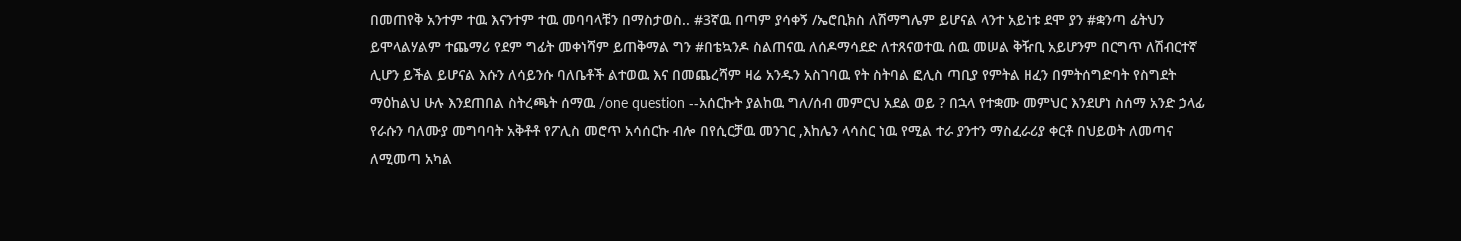በመጠየቅ አንተም ተዉ እናንተም ተዉ መባባላቹን በማስታወስ.. #3ኛዉ በጣም ያሳቀኝ /ኤሮቢክስ ለሽማግሌም ይሆናል ላንተ አይነቱ ደሞ ያን #ቋንጣ ፊትህን ይሞላልሃልም ተጨማሪ የደም ግፊት መቀነሻም ይጠቅማል ግን #በቴኳንዶ ስልጠናዉ ለሰዶማሳደድ ለተጸናወተዉ ሰዉ መሠል ቅዥቢ አይሆንም በርግጥ ለሽብርተኛ ሊሆን ይችል ይሆናል እሱን ለሳይንሱ ባለቤቶች ልተወዉ እና በመጨረሻም ዛሬ አንዱን አስገባዉ የት ስትባል ፎሊስ ጣቢያ የምትል ዘፈን በምትሰግድባት የስግደት ማዕከልህ ሁሉ እንደጠበል ስትረጫት ሰማዉ /one question --አሰርኩት ያልከዉ ግለ/ሰብ መምርህ አደል ወይ ? በኋላ የተቋሙ መምህር እንደሆነ ስሰማ አንድ ኃላፊ የራሱን ባለሙያ መግባባት አቅቶቶ የፖሊስ መሮጥ አሳሰርኩ ብሎ በየሲርቻዉ መንገር ,እከሌን ላሳስር ነዉ የሚል ተራ ያንተን ማስፈራሪያ ቀርቶ በህይወት ለመጣና ለሚመጣ አካል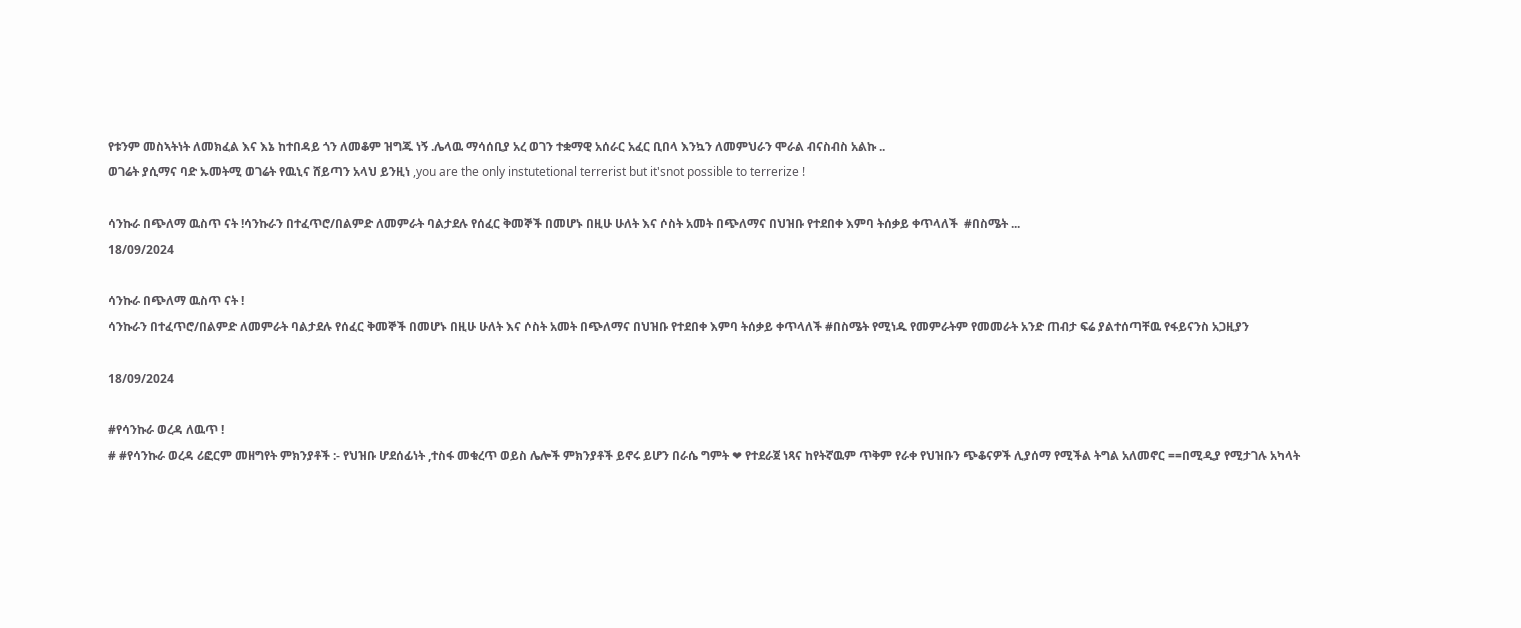የቱንም መስኣትነት ለመክፈል እና እኔ ከተበዳይ ጎን ለመቆም ዝግጁ ነኝ .ሌላዉ ማሳሰቢያ አረ ወገን ተቋማዊ አሰራር አፈር ቢበላ እንኳን ለመምህራን ሞራል ብናስብስ አልኩ ..
ወገሬት ያሲማና ባድ ኡመትሚ ወገሬት የዉኒና ሸይጣን አላህ ይንዚነ ,you are the only instutetional terrerist but it'snot possible to terrerize !

ሳንኩራ በጭለማ ዉስጥ ናት !ሳንኩራን በተፈጥሮ/በልምድ ለመምራት ባልታደሉ የሰፈር ቅመኞች በመሆኑ በዚሁ ሁለት እና ሶስት አመት በጭለማና በህዝቡ የተደበቀ እምባ ትሰቃይ ቀጥላለች  #በስሜት ...
18/09/2024

ሳንኩራ በጭለማ ዉስጥ ናት !
ሳንኩራን በተፈጥሮ/በልምድ ለመምራት ባልታደሉ የሰፈር ቅመኞች በመሆኑ በዚሁ ሁለት እና ሶስት አመት በጭለማና በህዝቡ የተደበቀ እምባ ትሰቃይ ቀጥላለች #በስሜት የሚነዱ የመምራትም የመመራት አንድ ጠብታ ፍሬ ያልተሰጣቸዉ የፋይናንስ አጋዚያን

18/09/2024

#የሳንኩራ ወረዳ ለዉጥ !
# #የሳንኩራ ወረዳ ሪፎርም መዘግየት ምክንያቶች :- የህዝቡ ሆደሰፊነት ,ተስፋ መቁረጥ ወይስ ሌሎች ምክንያቶች ይኖሩ ይሆን በራሴ ግምት ❤ የተደራጀ ነጻና ከየትኛዉም ጥቅም የራቀ የህዝቡን ጭቆናዎች ሊያሰማ የሚችል ትግል አለመኖር ==በሚዲያ የሚታገሉ አካላት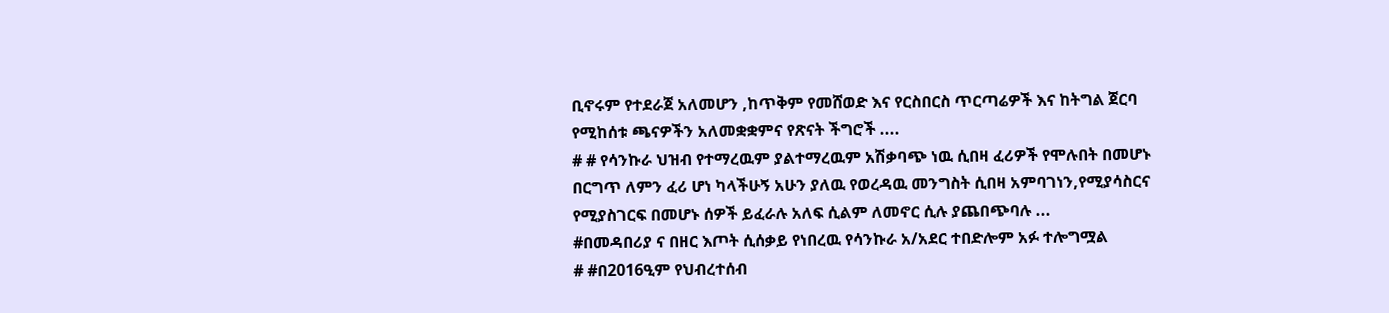ቢኖሩም የተደራጀ አለመሆን ,ከጥቅም የመሸወድ እና የርስበርስ ጥርጣሬዎች እና ከትግል ጀርባ የሚከሰቱ ጫናዎችን አለመቋቋምና የጽናት ችግሮች ....
# # የሳንኩራ ህዝብ የተማረዉም ያልተማረዉም አሽቃባጭ ነዉ ሲበዛ ፈሪዎች የሞሉበት በመሆኑ በርግጥ ለምን ፈሪ ሆነ ካላችሁኝ አሁን ያለዉ የወረዳዉ መንግስት ሲበዛ አምባገነን,የሚያሳስርና የሚያስገርፍ በመሆኑ ሰዎች ይፈራሉ አለፍ ሲልም ለመኖር ሲሉ ያጨበጭባሉ ...
#በመዳበሪያ ና በዘር እጦት ሲሰቃይ የነበረዉ የሳንኩራ አ/አደር ተበድሎም አፉ ተሎግሟል
# #በ2016ዒም የህብረተሰብ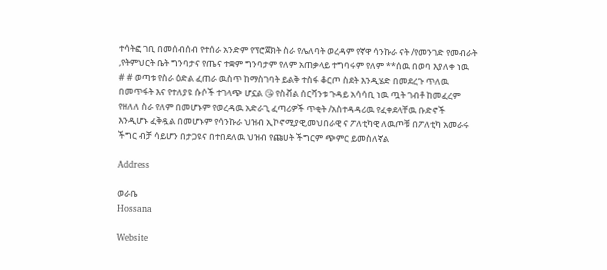ተሳትፎ ገቢ በመሰብሰብ የተሰራ አንድም የፕሮጀክት ስራ የሌለባት ወረዳም የኛዋ ሳንኩራ ናት /የመንገድ የመብራት ,የትምህርት ቤት ግንባታና የጤና ተቋም ግንባታም የለም አጠቃላይ ተግባሩም የለም **ሰዉ በወባ እያለቀ ነዉ
# # ወጣቱ የስራ ዕድል ፈጠራ ዉስጥ ከማስገባት ይልቅ ተስፋ ቆርጦ ስደት እንዲሄድ በመደረጉ ጥለዉ በመጥፋት እና የተለያዩ ሱሶች ተገላጭ ሆኗል 😘 የስቭል ሰርቫንቱ ጉዳይ አሳሳቢ ነዉ ጧት ገብቶ ከመፈረም የዘለለ ስራ የለም በመሆኑም የወረዳዉ አድራጊ ፈጣሪዎች ጥቂት /አስተዳዳሪዉ የፈቀደላቸዉ ቡድኖች እንዲሆኑ ፈቅዷል በመሆኑም የሳንኩራ ህዝብ ኢኮኖሚያዊ,መህበራዊ ና ፖለቲካዊ ለዉጦቹ በፖለቲካ አመራሩ ችግር ብቻ ሳይሆን በታጋዩና በተበደለዉ ህዝብ የጩሀት ችግርም ጭምር ይመስለኛል

Address

ወራቤ
Hossana

Website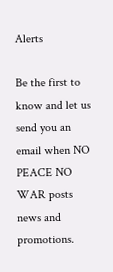Alerts

Be the first to know and let us send you an email when NO PEACE NO WAR posts news and promotions.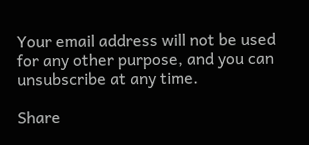Your email address will not be used for any other purpose, and you can unsubscribe at any time.

Share